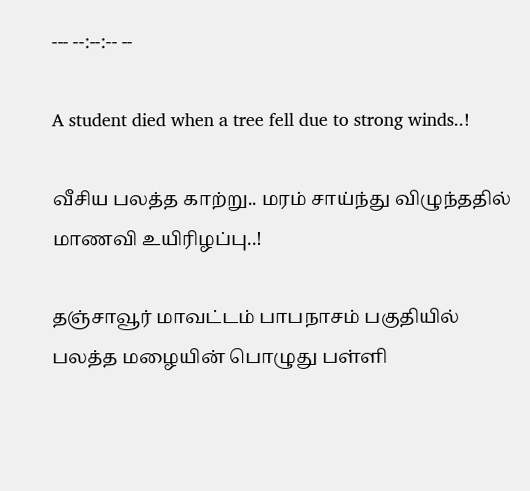--- --:--:-- --

A student died when a tree fell due to strong winds..!

வீசிய பலத்த காற்று.. மரம் சாய்ந்து விழுந்ததில் மாணவி உயிரிழப்பு..!

தஞ்சாவூர் மாவட்டம் பாபநாசம் பகுதியில் பலத்த மழையின் பொழுது பள்ளி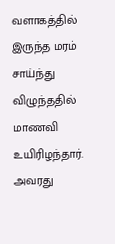வளாகத்தில் இருந்த மரம் சாய்ந்து விழுந்ததில் மாணவி உயிரிழந்தார். அவரது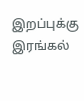இறப்புக்கு இரங்கல்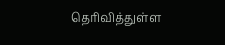தெரிவித்துள்ள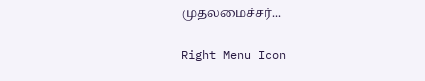முதலமைச்சர்...

Right Menu Icon